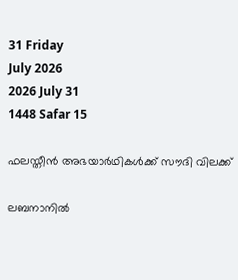31 Friday
July 2026
2026 July 31
1448 Safar 15

ഫലസ്തീന്‍ അഭയാര്‍ഥികള്‍ക്ക് സൗദി വിലക്ക്

ലബനാനില്‍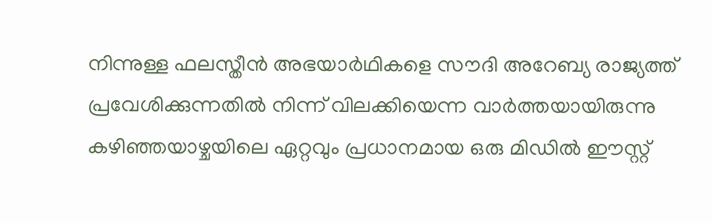നിന്നുള്ള ഫലസ്തീന്‍ അഭയാര്‍ഥികളെ സൗദി അറേബ്യ രാജ്യത്ത് പ്രവേശിക്കുന്നതില്‍ നിന്ന് വിലക്കിയെന്ന വാര്‍ത്തയായിരുന്നു കഴിഞ്ഞയാഴ്ചയിലെ ഏറ്റവും പ്രധാനമായ ഒരു മിഡില്‍ ഈസ്റ്റ്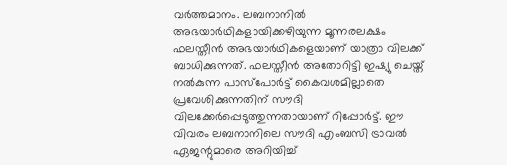വര്‍ത്തമാനം. ലബനാനില്‍ അഭയാര്‍ഥികളായിക്കഴിയുന്ന മൂന്നരലക്ഷം ഫലസ്തീന്‍ അഭയാര്‍ഥികളെയാണ് യാത്രാ വിലക്ക് ബാധിക്കുന്നത്. ഫലസ്തീന്‍ അതോറിട്ടി ഇഷ്യു ചെയ്ത് നല്‍കുന്ന പാസ്‌പോര്‍ട്ട് കൈവശമില്ലാതെ പ്രവേശിക്കുന്നതിന് സൗദി വിലക്കേര്‍പ്പെടുത്തുന്നതായാണ് റിപ്പോര്‍ട്ട്. ഈ വിവരം ലബനാനിലെ സൗദി എംബസി ട്രാവല്‍ ഏജന്റുമാരെ അറിയിച്ച്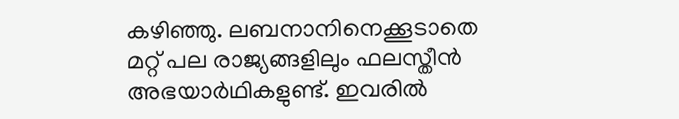കഴിഞ്ഞു. ലബനാനിനെക്കൂടാതെ മറ്റ് പല രാജ്യങ്ങളിലും ഫലസ്തീന്‍ അഭയാര്‍ഥികളുണ്ട്. ഇവരില്‍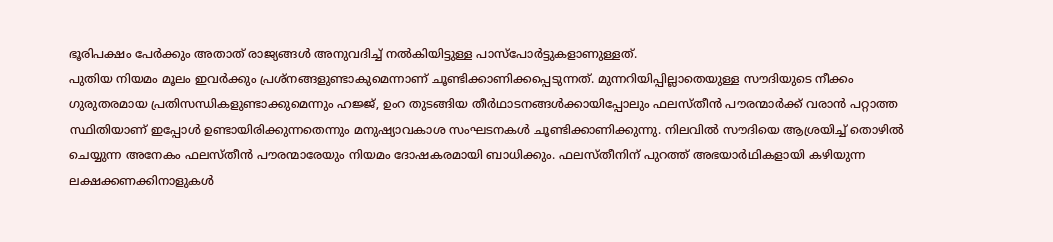ഭൂരിപക്ഷം പേര്‍ക്കും അതാത് രാജ്യങ്ങള്‍ അനുവദിച്ച് നല്‍കിയിട്ടുള്ള പാസ്‌പോര്‍ട്ടുകളാണുള്ളത്.
പുതിയ നിയമം മൂലം ഇവര്‍ക്കും പ്രശ്‌നങ്ങളുണ്ടാകുമെന്നാണ് ചൂണ്ടിക്കാണിക്കപ്പെടുന്നത്. മുന്നറിയിപ്പില്ലാതെയുള്ള സൗദിയുടെ നീക്കം ഗുരുതരമായ പ്രതിസന്ധികളുണ്ടാക്കുമെന്നും ഹജ്ജ്, ഉംറ തുടങ്ങിയ തീര്‍ഥാടനങ്ങള്‍ക്കായിപ്പോലും ഫലസ്തീന്‍ പൗരന്മാര്‍ക്ക് വരാന്‍ പറ്റാത്ത സ്ഥിതിയാണ് ഇപ്പോള്‍ ഉണ്ടായിരിക്കുന്നതെന്നും മനുഷ്യാവകാശ സംഘടനകള്‍ ചൂണ്ടിക്കാണിക്കുന്നു. നിലവില്‍ സൗദിയെ ആശ്രയിച്ച് തൊഴില്‍ ചെയ്യുന്ന അനേകം ഫലസ്തീന്‍ പൗരന്മാരേയും നിയമം ദോഷകരമായി ബാധിക്കും. ഫലസ്തീനിന് പുറത്ത് അഭയാര്‍ഥികളായി കഴിയുന്ന ലക്ഷക്കണക്കിനാളുകള്‍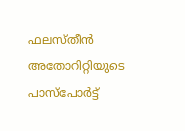ഫലസ്തീന്‍ അതോറിറ്റിയുടെ പാസ്‌പോര്‍ട്ട്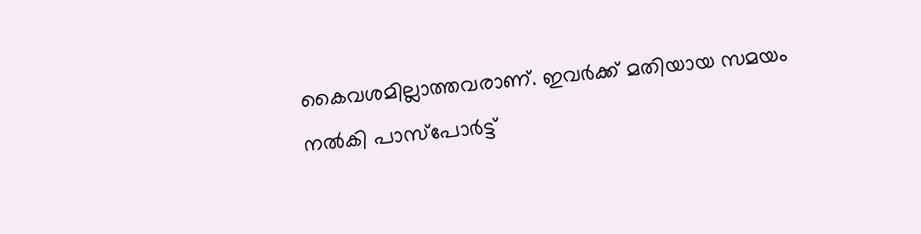കൈവശമില്ലാത്തവരാണ്. ഇവര്‍ക്ക് മതിയായ സമയം നല്‍കി പാസ്‌പോര്‍ട്ട്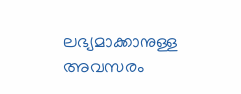ലഭ്യമാക്കാനുള്ള അവസരം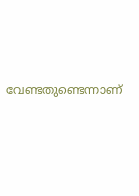വേണ്ടതുണ്ടെന്നാണ്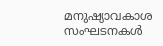മനുഷ്യാവകാശ സംഘടനകള്‍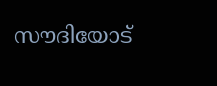സൗദിയോട്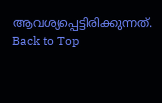ആവശ്യപ്പെട്ടിരിക്കുന്നത്.
Back to Top